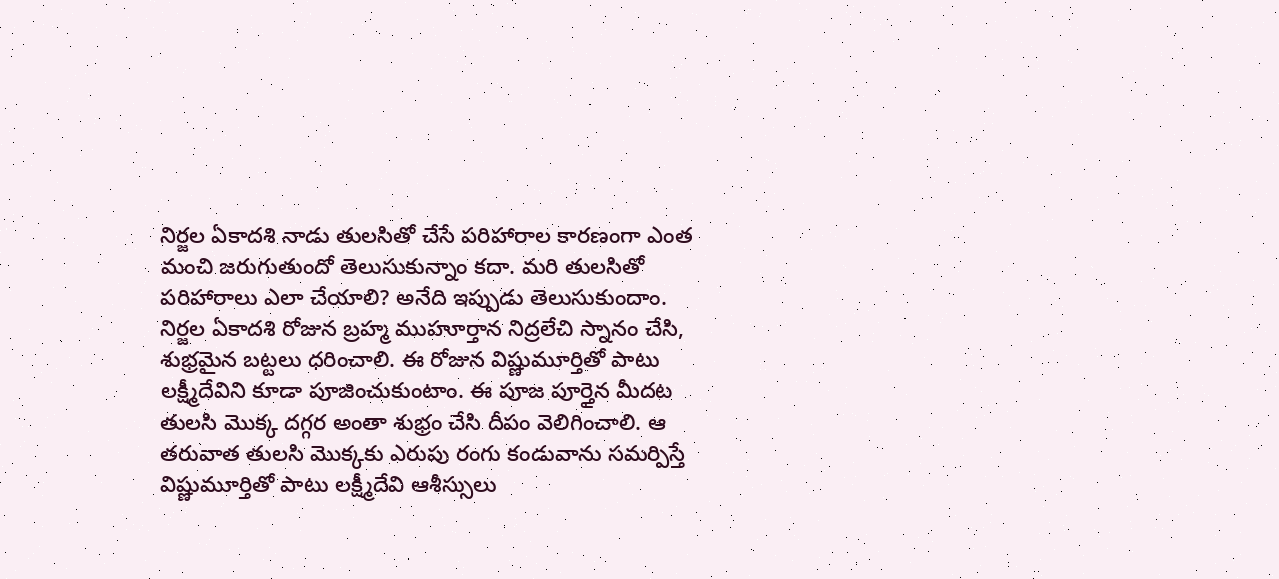నిర్జల ఏకాదశి నాడు తులసితో చేసే పరిహారాల కారణంగా ఎంత మంచి జరుగుతుందో తెలుసుకున్నాం కదా. మరి తులసితో పరిహారాలు ఎలా చేయాలి? అనేది ఇప్పుడు తెలుసుకుందాం. నిర్జల ఏకాదశి రోజున బ్రహ్మ ముహూర్తాన నిద్రలేచి స్నానం చేసి, శుభ్రమైన బట్టలు ధరించాలి. ఈ రోజున విష్ణుమూర్తితో పాటు లక్ష్మీదేవిని కూడా పూజించుకుంటాం. ఈ పూజ పూర్తైన మీదట తులసి మొక్క దగ్గర అంతా శుభ్రం చేసి దీపం వెలిగించాలి. ఆ తరువాత తులసి మొక్కకు ఎరుపు రంగు కండువాను సమర్పిస్తే విష్ణుమూర్తితో పాటు లక్ష్మీదేవి ఆశీస్సులు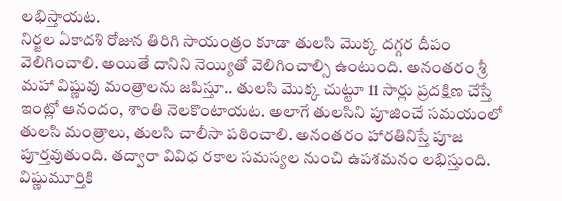లభిస్తాయట.
నిర్జల ఏకాదశి రోజున తిరిగి సాయంత్రం కూడా తులసి మొక్క దగ్గర దీపం వెలిగించాలి. అయితే దానిని నెయ్యితో వెలిగించాల్సి ఉంటుంది. అనంతరం శ్రీ మహా విష్ణువు మంత్రాలను జపిస్తూ.. తులసి మొక్క చుట్టూ 11 సార్లు ప్రదక్షిణ చేస్తే ఇంట్లో ఆనందం, శాంతి నెలకొంటాయట. అలాగే తులసిని పూజించే సమయంలో తులసి మంత్రాలు, తులసి చాలీసా పఠించాలి. అనంతరం హారతినిస్తే పూజ పూర్తవుతుంది. తద్వారా వివిధ రకాల సమస్యల నుంచి ఉపశమనం లభిస్తుంది. విష్ణుమూర్తికి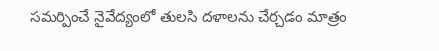సమర్పించే నైవేద్యంలో తులసి దళాలను చేర్చడం మాత్రం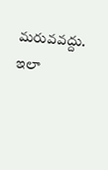మరువవద్దు. ఇలా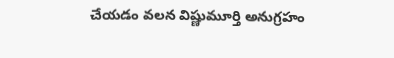చేయడం వలన విష్ణుమూర్తి అనుగ్రహం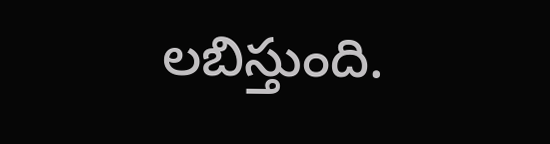లబిస్తుంది.